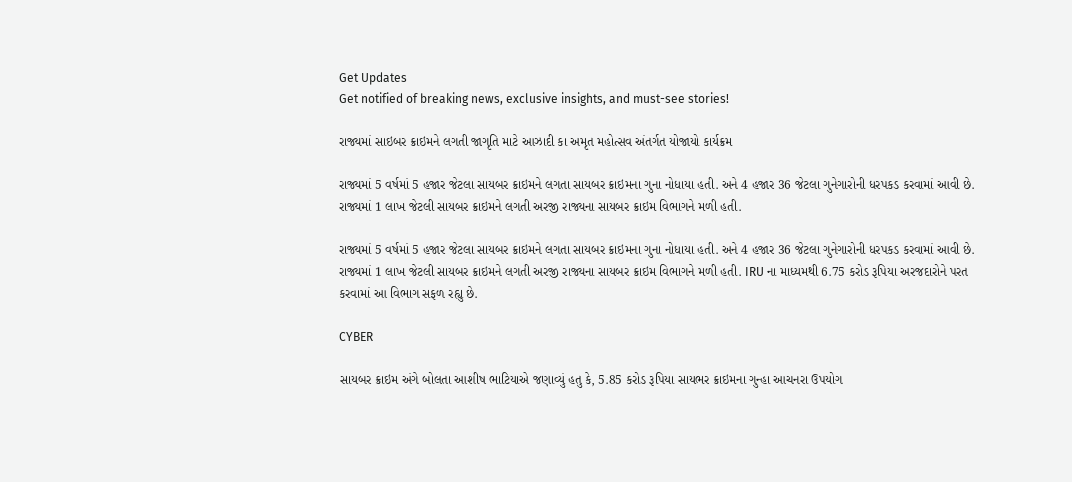Get Updates
Get notified of breaking news, exclusive insights, and must-see stories!

રાજ્યમાં સાઇબર ક્રાઇમને લગતી જાગૃતિ માટે આઝાદી કા અમૃત મહોત્સવ અંતર્ગત યોજાયો કાર્યક્રમ

રાજ્યમાં 5 વર્ષમાં 5 હજાર જેટલા સાયબર ક્રાઇમને લગતા સાયબર ક્રાઇમના ગુના નોધાયા હતી. અને 4 હજાર 36 જેટલા ગુનેગારોની ધરપકડ કરવામાં આવી છે. રાજ્યમાં 1 લાખ જેટલી સાયબર ક્રાઇમને લગતી અરજી રાજ્યના સાયબર ક્રાઇમ વિભાગને મળી હતી.

રાજ્યમાં 5 વર્ષમાં 5 હજાર જેટલા સાયબર ક્રાઇમને લગતા સાયબર ક્રાઇમના ગુના નોધાયા હતી. અને 4 હજાર 36 જેટલા ગુનેગારોની ધરપકડ કરવામાં આવી છે. રાજ્યમાં 1 લાખ જેટલી સાયબર ક્રાઇમને લગતી અરજી રાજ્યના સાયબર ક્રાઇમ વિભાગને મળી હતી. IRU ના માધ્યમથી 6.75 કરોડ રૂપિયા અરજદારોને પરત કરવામાં આ વિભાગ સફળ રહ્યુ છે.

CYBER

સાયબર ક્રાઇમ અંગે બોલતા આશીષ ભાટિયાએ જણાવ્યું હતુ કે, 5.85 કરોડ રૂપિયા સાયભર ક્રાઇમના ગુન્હા આચનરા ઉપયોગ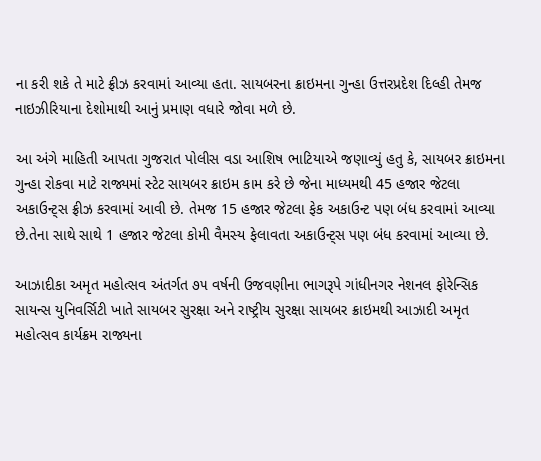ના કરી શકે તે માટે ફ્રીઝ કરવામાં આવ્યા હતા. સાયબરના ક્રાઇમના ગુન્હા ઉત્તરપ્રદેશ દિલ્હી તેમજ નાઇઝીરિયાના દેશોમાથી આનું પ્રમાણ વધારે જોવા મળે છે.

આ અંગે માહિતી આપતા ગુજરાત પોલીસ વડા આશિષ ભાટિયાએ જણાવ્યું હતુ કે, સાયબર ક્રાઇમના ગુન્હા રોકવા માટે રાજ્યમાં સ્ટેટ સાયબર ક્રાઇમ કામ કરે છે જેના માધ્યમથી 45 હજાર જેટલા અકાઉન્ટ્સ ફ્રીઝ કરવામાં આવી છે. તેમજ 15 હજાર જેટલા ફેક અકાઉન્ટ પણ બંધ કરવામાં આવ્યા છે.તેના સાથે સાથે 1 હજાર જેટલા કોમી વૈમસ્ય ફેલાવતા અકાઉન્ટ્સ પણ બંધ કરવામાં આવ્યા છે.

આઝાદીકા અમૃત મહોત્સવ અંતર્ગત ૭૫ વર્ષની ઉજવણીના ભાગરૂપે ગાંધીનગર નેશનલ ફોરેન્સિક સાયન્સ યુનિવર્સિટી ખાતે સાયબર સુરક્ષા અને રાષ્ટ્રીય સુરક્ષા સાયબર ક્રાઇમથી આઝાદી અમૃત મહોત્સવ કાર્યક્રમ રાજ્યના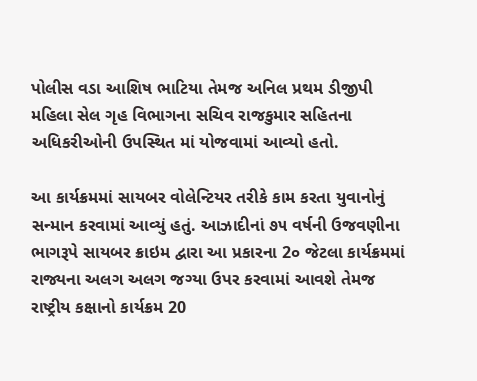પોલીસ વડા આશિષ ભાટિયા તેમજ અનિલ પ્રથમ ડીજીપી મહિલા સેલ ગૃહ વિભાગના સચિવ રાજકુમાર સહિતના અધિકરીઓની ઉપસ્થિત માં યોજવામાં આવ્યો હતો.

આ કાર્યક્રમમાં સાયબર વોલેન્ટિયર તરીકે કામ કરતા યુવાનોનું સન્માન કરવામાં આવ્યું હતું. આઝાદીનાં ૭૫ વર્ષની ઉજવણીના ભાગરૂપે સાયબર ક્રાઇમ દ્વારા આ પ્રકારના 2૦ જેટલા કાર્યક્રમમાં રાજ્યના અલગ અલગ જગ્યા ઉપર કરવામાં આવશે તેમજ રાષ્ટ્રીય કક્ષાનો કાર્યક્રમ 20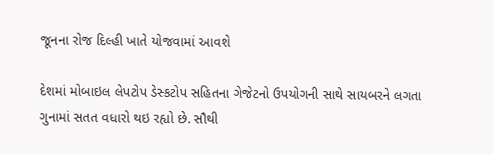જૂનના રોજ દિલ્હી ખાતે યોજવામાં આવશે

દેશમાં મોબાઇલ લેપટોપ ડેસ્કટોપ સહિતના ગેજેટનો ઉપયોગની સાથે સાયબરને લગતા ગુનામાં સતત વધારો થઇ રહ્યો છે. સૌથી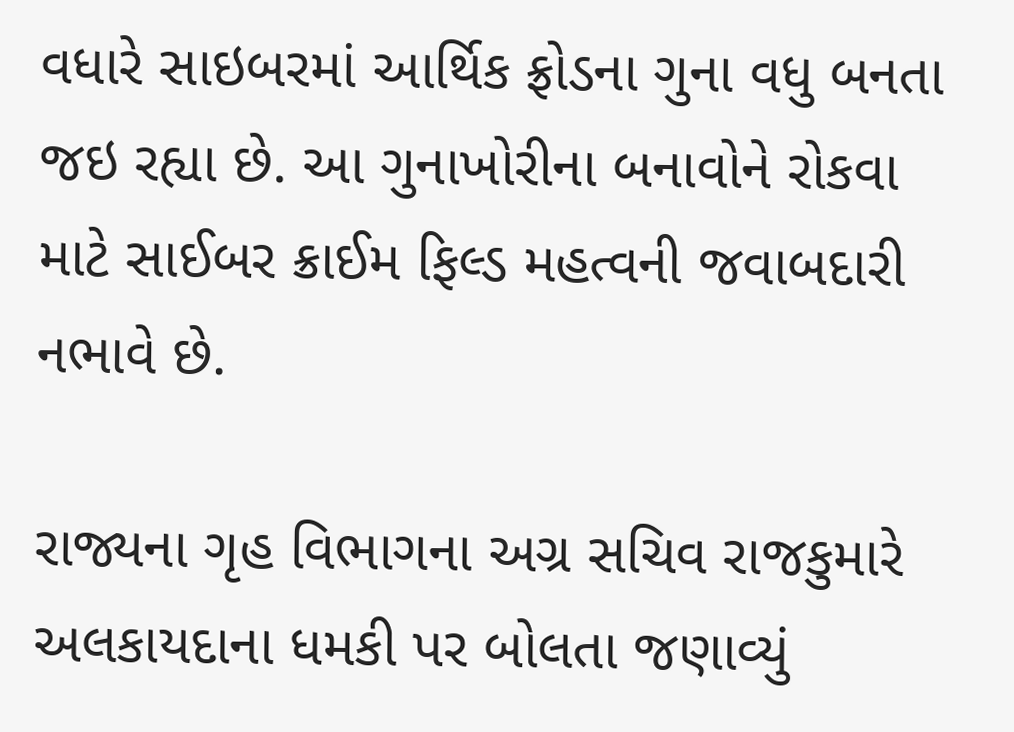વધારે સાઇબરમાં આર્થિક ફ્રોડના ગુના વધુ બનતા જઇ રહ્યા છે. આ ગુનાખોરીના બનાવોને રોકવા માટે સાઈબર ક્રાઈમ ફિલ્ડ મહત્વની જવાબદારી નભાવે છે.

રાજ્યના ગૃહ વિભાગના અગ્ર સચિવ રાજકુમારે અલકાયદાના ધમકી પર બોલતા જણાવ્યું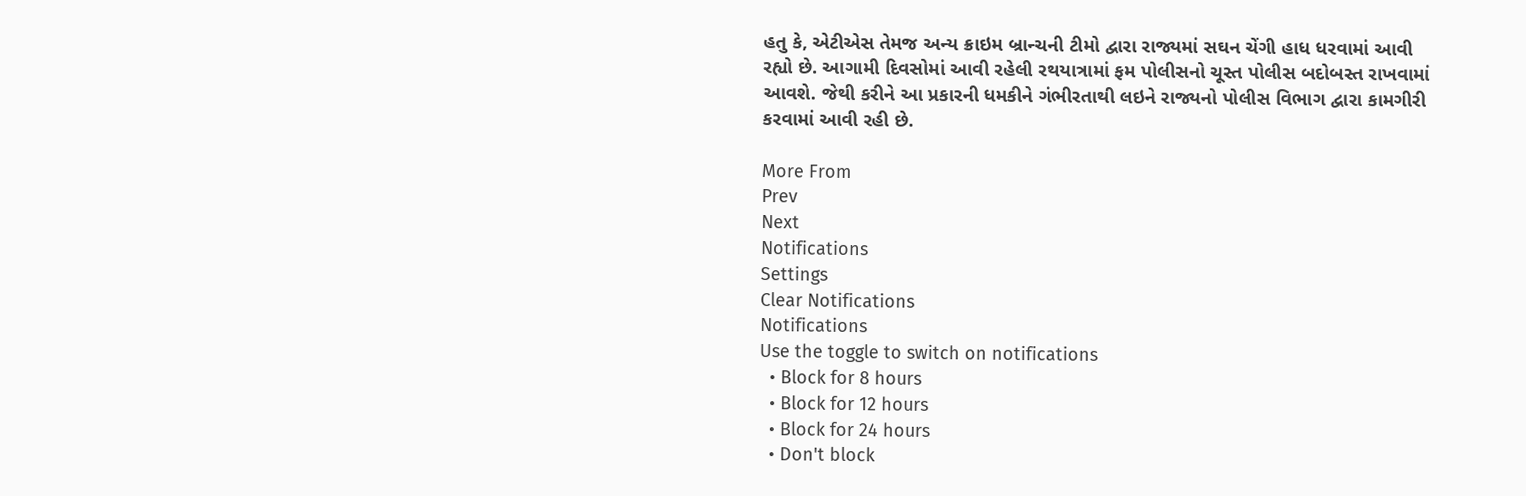હતુ કે, એટીએસ તેમજ અન્ય ક્રાઇમ બ્રાન્ચની ટીમો દ્વારા રાજ્યમાં સઘન ચેંગી હાધ ધરવામાં આવી રહ્યો છે. આગામી દિવસોમાં આવી રહેલી રથયાત્રામાં ફમ પોલીસનો ચૂસ્ત પોલીસ બદોબસ્ત રાખવામાં આવશે. જેથી કરીને આ પ્રકારની ધમકીને ગંભીરતાથી લઇને રાજ્યનો પોલીસ વિભાગ દ્વારા કામગીરી કરવામાં આવી રહી છે.

More From
Prev
Next
Notifications
Settings
Clear Notifications
Notifications
Use the toggle to switch on notifications
  • Block for 8 hours
  • Block for 12 hours
  • Block for 24 hours
  • Don't block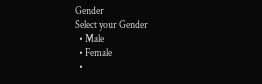Gender
Select your Gender
  • Male
  • Female
  •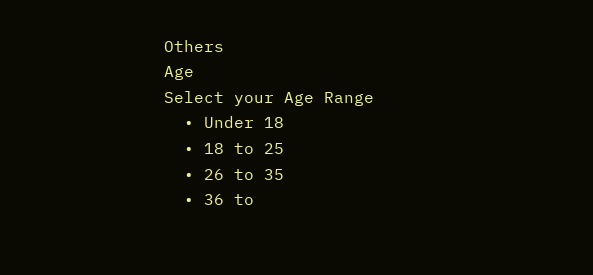Others
Age
Select your Age Range
  • Under 18
  • 18 to 25
  • 26 to 35
  • 36 to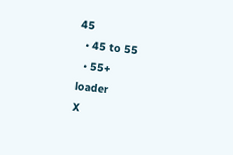45
  • 45 to 55
  • 55+
loader
X